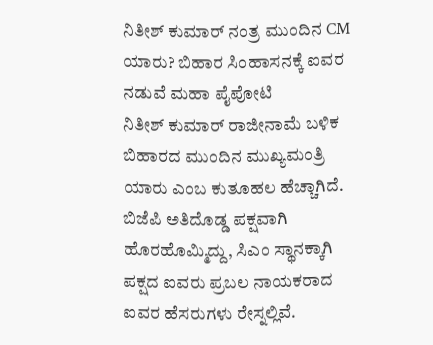ನಿತೀಶ್ ಕುಮಾರ್ ನಂತ್ರ ಮುಂದಿನ CM ಯಾರು? ಬಿಹಾರ ಸಿಂಹಾಸನಕ್ಕೆ ಐವರ ನಡುವೆ ಮಹಾ ಪೈಪೋಟಿ
ನಿತೀಶ್ ಕುಮಾರ್ ರಾಜೀನಾಮೆ ಬಳಿಕ ಬಿಹಾರದ ಮುಂದಿನ ಮುಖ್ಯಮಂತ್ರಿ ಯಾರು ಎಂಬ ಕುತೂಹಲ ಹೆಚ್ಚಾಗಿದೆ. ಬಿಜೆಪಿ ಅತಿದೊಡ್ಡ ಪಕ್ಷವಾಗಿ ಹೊರಹೊಮ್ಮಿದ್ದು, ಸಿಎಂ ಸ್ಥಾನಕ್ಕಾಗಿ ಪಕ್ಷದ ಐವರು ಪ್ರಬಲ ನಾಯಕರಾದ ಐವರ ಹೆಸರುಗಳು ರೇಸ್ನಲ್ಲಿವೆ.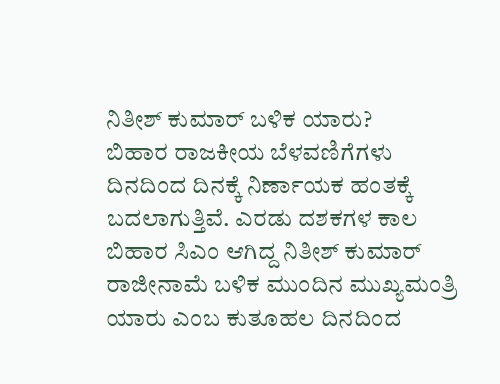ನಿತೀಶ್ ಕುಮಾರ್ ಬಳಿಕ ಯಾರು?
ಬಿಹಾರ ರಾಜಕೀಯ ಬೆಳವಣಿಗೆಗಳು ದಿನದಿಂದ ದಿನಕ್ಕೆ ನಿರ್ಣಾಯಕ ಹಂತಕ್ಕೆ ಬದಲಾಗುತ್ತಿವೆ. ಎರಡು ದಶಕಗಳ ಕಾಲ ಬಿಹಾರ ಸಿಎಂ ಆಗಿದ್ದ ನಿತೀಶ್ ಕುಮಾರ್ ರಾಜೀನಾಮೆ ಬಳಿಕ ಮುಂದಿನ ಮುಖ್ಯಮಂತ್ರಿ ಯಾರು ಎಂಬ ಕುತೂಹಲ ದಿನದಿಂದ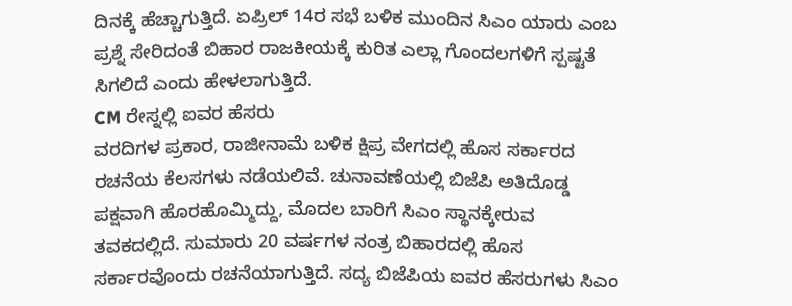ದಿನಕ್ಕೆ ಹೆಚ್ಚಾಗುತ್ತಿದೆ. ಏಪ್ರಿಲ್ 14ರ ಸಭೆ ಬಳಿಕ ಮುಂದಿನ ಸಿಎಂ ಯಾರು ಎಂಬ ಪ್ರಶ್ನೆ ಸೇರಿದಂತೆ ಬಿಹಾರ ರಾಜಕೀಯಕ್ಕೆ ಕುರಿತ ಎಲ್ಲಾ ಗೊಂದಲಗಳಿಗೆ ಸ್ಪಷ್ಟತೆ ಸಿಗಲಿದೆ ಎಂದು ಹೇಳಲಾಗುತ್ತಿದೆ.
CM ರೇಸ್ನಲ್ಲಿ ಐವರ ಹೆಸರು
ವರದಿಗಳ ಪ್ರಕಾರ, ರಾಜೀನಾಮೆ ಬಳಿಕ ಕ್ಷಿಪ್ರ ವೇಗದಲ್ಲಿ ಹೊಸ ಸರ್ಕಾರದ ರಚನೆಯ ಕೆಲಸಗಳು ನಡೆಯಲಿವೆ. ಚುನಾವಣೆಯಲ್ಲಿ ಬಿಜೆಪಿ ಅತಿದೊಡ್ಡ ಪಕ್ಷವಾಗಿ ಹೊರಹೊಮ್ಮಿದ್ದು, ಮೊದಲ ಬಾರಿಗೆ ಸಿಎಂ ಸ್ಥಾನಕ್ಕೇರುವ ತವಕದಲ್ಲಿದೆ. ಸುಮಾರು 20 ವರ್ಷಗಳ ನಂತ್ರ ಬಿಹಾರದಲ್ಲಿ ಹೊಸ ಸರ್ಕಾರವೊಂದು ರಚನೆಯಾಗುತ್ತಿದೆ. ಸದ್ಯ ಬಿಜೆಪಿಯ ಐವರ ಹೆಸರುಗಳು ಸಿಎಂ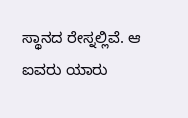ಸ್ಥಾನದ ರೇಸ್ನಲ್ಲಿವೆ. ಆ ಐವರು ಯಾರು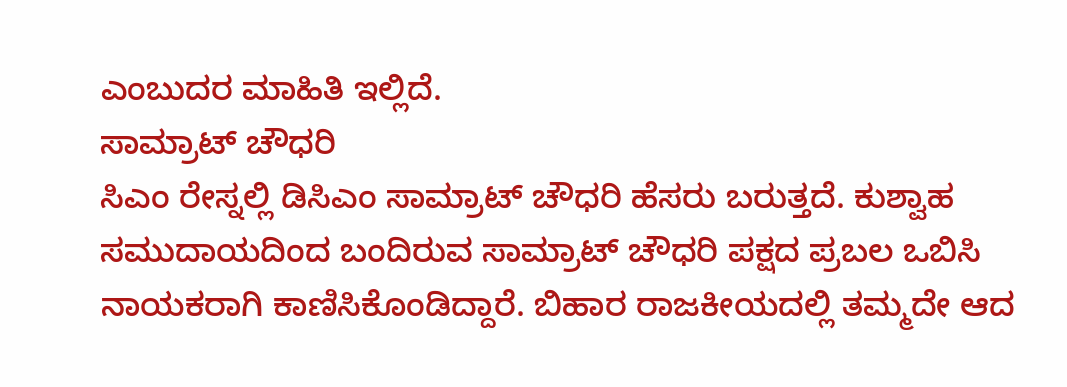ಎಂಬುದರ ಮಾಹಿತಿ ಇಲ್ಲಿದೆ.
ಸಾಮ್ರಾಟ್ ಚೌಧರಿ
ಸಿಎಂ ರೇಸ್ನಲ್ಲಿ ಡಿಸಿಎಂ ಸಾಮ್ರಾಟ್ ಚೌಧರಿ ಹೆಸರು ಬರುತ್ತದೆ. ಕುಶ್ವಾಹ ಸಮುದಾಯದಿಂದ ಬಂದಿರುವ ಸಾಮ್ರಾಟ್ ಚೌಧರಿ ಪಕ್ಷದ ಪ್ರಬಲ ಒಬಿಸಿ ನಾಯಕರಾಗಿ ಕಾಣಿಸಿಕೊಂಡಿದ್ದಾರೆ. ಬಿಹಾರ ರಾಜಕೀಯದಲ್ಲಿ ತಮ್ಮದೇ ಆದ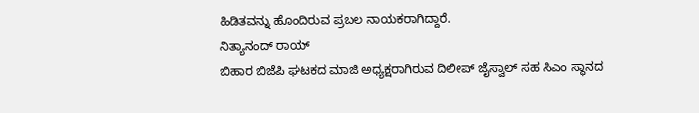ಹಿಡಿತವನ್ನು ಹೊಂದಿರುವ ಪ್ರಬಲ ನಾಯಕರಾಗಿದ್ದಾರೆ.
ನಿತ್ಯಾನಂದ್ ರಾಯ್
ಬಿಹಾರ ಬಿಜೆಪಿ ಘಟಕದ ಮಾಜಿ ಅಧ್ಯಕ್ಷರಾಗಿರುವ ದಿಲೀಪ್ ಜೈಸ್ವಾಲ್ ಸಹ ಸಿಎಂ ಸ್ಥಾನದ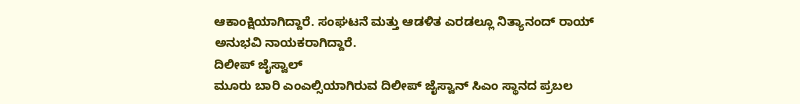ಆಕಾಂಕ್ಷಿಯಾಗಿದ್ದಾರೆ. ಸಂಘಟನೆ ಮತ್ತು ಆಡಳಿತ ಎರಡಲ್ಲೂ ನಿತ್ಯಾನಂದ್ ರಾಯ್ ಅನುಭವಿ ನಾಯಕರಾಗಿದ್ದಾರೆ.
ದಿಲೀಪ್ ಜೈಸ್ವಾಲ್
ಮೂರು ಬಾರಿ ಎಂಎಲ್ಸಿಯಾಗಿರುವ ದಿಲೀಪ್ ಜೈಸ್ವಾನ್ ಸಿಎಂ ಸ್ಥಾನದ ಪ್ರಬಲ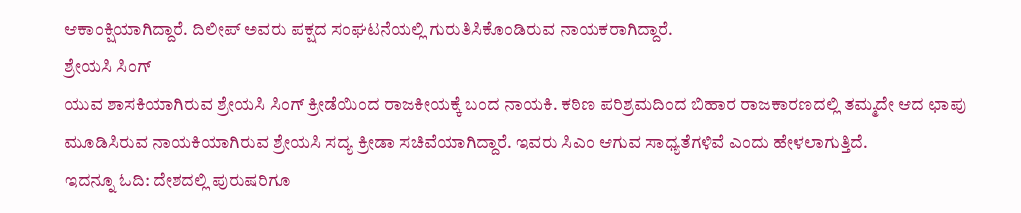ಆಕಾಂಕ್ಷಿಯಾಗಿದ್ದಾರೆ. ದಿಲೀಪ್ ಅವರು ಪಕ್ಷದ ಸಂಘಟನೆಯಲ್ಲಿ ಗುರುತಿಸಿಕೊಂಡಿರುವ ನಾಯಕರಾಗಿದ್ದಾರೆ.
ಶ್ರೇಯಸಿ ಸಿಂಗ್
ಯುವ ಶಾಸಕಿಯಾಗಿರುವ ಶ್ರೇಯಸಿ ಸಿಂಗ್ ಕ್ರೀಡೆಯಿಂದ ರಾಜಕೀಯಕ್ಕೆ ಬಂದ ನಾಯಕಿ. ಕಠಿಣ ಪರಿಶ್ರಮದಿಂದ ಬಿಹಾರ ರಾಜಕಾರಣದಲ್ಲಿ ತಮ್ಮದೇ ಆದ ಛಾಪು ಮೂಡಿಸಿರುವ ನಾಯಕಿಯಾಗಿರುವ ಶ್ರೇಯಸಿ ಸದ್ಯ ಕ್ರೀಡಾ ಸಚಿವೆಯಾಗಿದ್ದಾರೆ. ಇವರು ಸಿಎಂ ಆಗುವ ಸಾಧ್ಯತೆಗಳಿವೆ ಎಂದು ಹೇಳಲಾಗುತ್ತಿದೆ.
ಇದನ್ನೂ ಓದಿ: ದೇಶದಲ್ಲಿ ಪುರುಷರಿಗೂ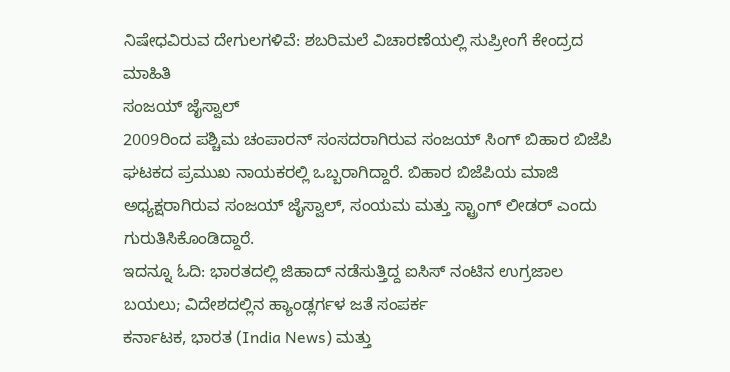ನಿಷೇಧವಿರುವ ದೇಗುಲಗಳಿವೆ: ಶಬರಿಮಲೆ ವಿಚಾರಣೆಯಲ್ಲಿ ಸುಪ್ರೀಂಗೆ ಕೇಂದ್ರದ ಮಾಹಿತಿ
ಸಂಜಯ್ ಜೈಸ್ವಾಲ್
2009ರಿಂದ ಪಶ್ಚಿಮ ಚಂಪಾರನ್ ಸಂಸದರಾಗಿರುವ ಸಂಜಯ್ ಸಿಂಗ್ ಬಿಹಾರ ಬಿಜೆಪಿ ಘಟಕದ ಪ್ರಮುಖ ನಾಯಕರಲ್ಲಿ ಒಬ್ಬರಾಗಿದ್ದಾರೆ. ಬಿಹಾರ ಬಿಜೆಪಿಯ ಮಾಜಿ ಅಧ್ಯಕ್ಷರಾಗಿರುವ ಸಂಜಯ್ ಜೈಸ್ವಾಲ್, ಸಂಯಮ ಮತ್ತು ಸ್ಟ್ರಾಂಗ್ ಲೀಡರ್ ಎಂದು ಗುರುತಿಸಿಕೊಂಡಿದ್ದಾರೆ.
ಇದನ್ನೂ ಓದಿ: ಭಾರತದಲ್ಲಿ ಜಿಹಾದ್ ನಡೆಸುತ್ತಿದ್ದ ಐಸಿಸ್ ನಂಟಿನ ಉಗ್ರಜಾಲ ಬಯಲು; ವಿದೇಶದಲ್ಲಿನ ಹ್ಯಾಂಡ್ಲರ್ಗಳ ಜತೆ ಸಂಪರ್ಕ
ಕರ್ನಾಟಕ, ಭಾರತ (India News) ಮತ್ತು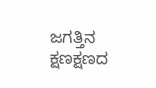ಜಗತ್ತಿನ ಕ್ಷಣಕ್ಷಣದ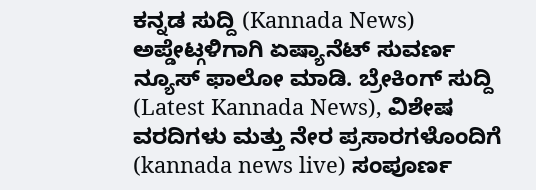ಕನ್ನಡ ಸುದ್ದಿ (Kannada News) ಅಪ್ಡೇಟ್ಗಳಿಗಾಗಿ ಏಷ್ಯಾನೆಟ್ ಸುವರ್ಣ ನ್ಯೂಸ್ ಫಾಲೋ ಮಾಡಿ. ಬ್ರೇಕಿಂಗ್ ಸುದ್ದಿ (Latest Kannada News), ವಿಶೇಷ ವರದಿಗಳು ಮತ್ತು ನೇರ ಪ್ರಸಾರಗಳೊಂದಿಗೆ (kannada news live) ಸಂಪೂರ್ಣ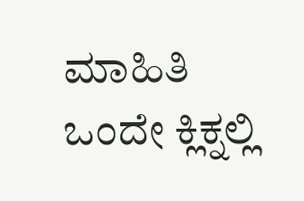ಮಾಹಿತಿ ಒಂದೇ ಕ್ಲಿಕ್ನಲ್ಲಿ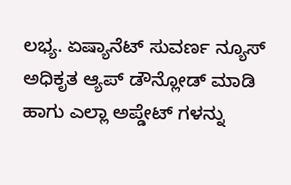ಲಭ್ಯ. ಏಷ್ಯಾನೆಟ್ ಸುವರ್ಣ ನ್ಯೂಸ್ ಅಧಿಕೃತ ಆ್ಯಪ್ ಡೌನ್ಲೋಡ್ ಮಾಡಿ ಹಾಗು ಎಲ್ಲಾ ಅಪ್ಡೇಟ್ ಗಳನ್ನು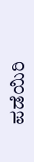ಪಡೆಯಿರಿ